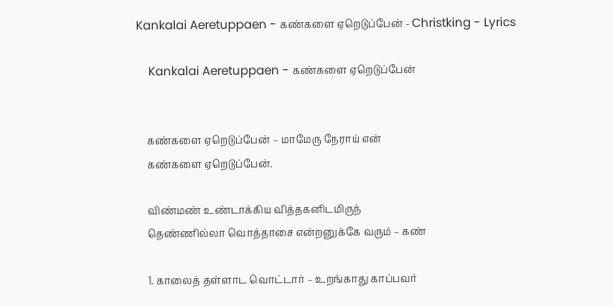Kankalai Aeretuppaen - கண்களை ஏறெடுப்பேன் - Christking - Lyrics

    Kankalai Aeretuppaen - கண்களை ஏறெடுப்பேன்


    கண்களை ஏறெடுப்பேன் – மாமேரு நேராய் என்
    கண்களை ஏறெடுப்பேன்.

    விண்மண் உண்டாக்கிய வித்தகனிடமிருந்
    தெண்ணில்லா வொத்தாசை என்றனுக்கே வரும் – கண்

    1. காலைத் தள்ளாட வொட்டார் – உறங்காது காப்பவர்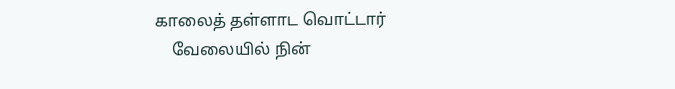காலைத் தள்ளாட வொட்டார்
    வேலையில் நின்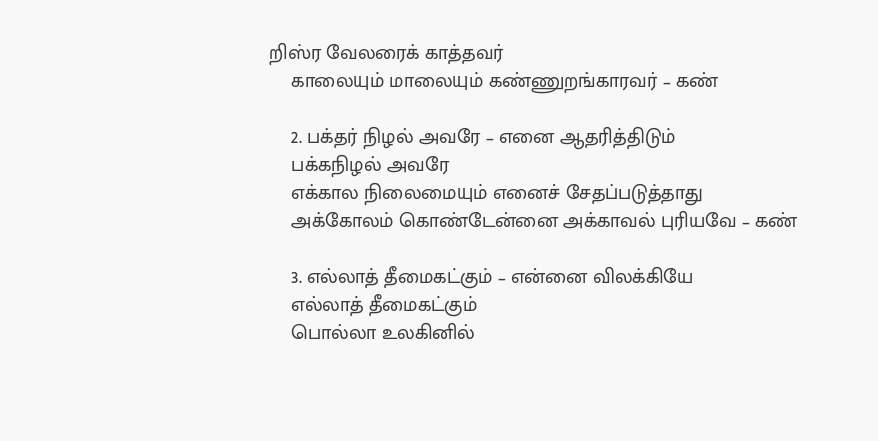றிஸ்ர வேலரைக் காத்தவர்
    காலையும் மாலையும் கண்ணுறங்காரவர் – கண்

    2. பக்தர் நிழல் அவரே – எனை ஆதரித்திடும்
    பக்கநிழல் அவரே
    எக்கால நிலைமையும் எனைச் சேதப்படுத்தாது
    அக்கோலம் கொண்டேன்னை அக்காவல் புரியவே – கண்

    3. எல்லாத் தீமைகட்கும் – என்னை விலக்கியே
    எல்லாத் தீமைகட்கும்
    பொல்லா உலகினில்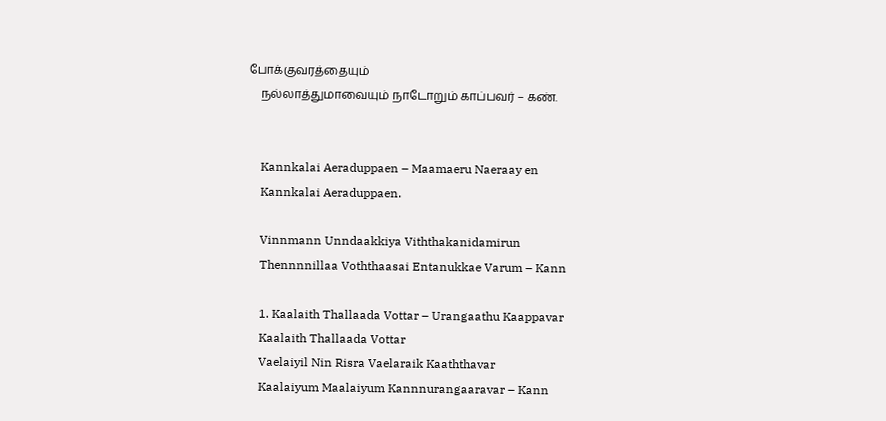போக்குவரத்தையும்
    நல்லாத்துமாவையும் நாடோறும் காப்பவர் – கண்.


    Kannkalai Aeraduppaen – Maamaeru Naeraay en
    Kannkalai Aeraduppaen.

    Vinnmann Unndaakkiya Viththakanidamirun
    Thennnnillaa Voththaasai Entanukkae Varum – Kann

    1. Kaalaith Thallaada Vottar – Urangaathu Kaappavar
    Kaalaith Thallaada Vottar
    Vaelaiyil Nin Risra Vaelaraik Kaaththavar
    Kaalaiyum Maalaiyum Kannnurangaaravar – Kann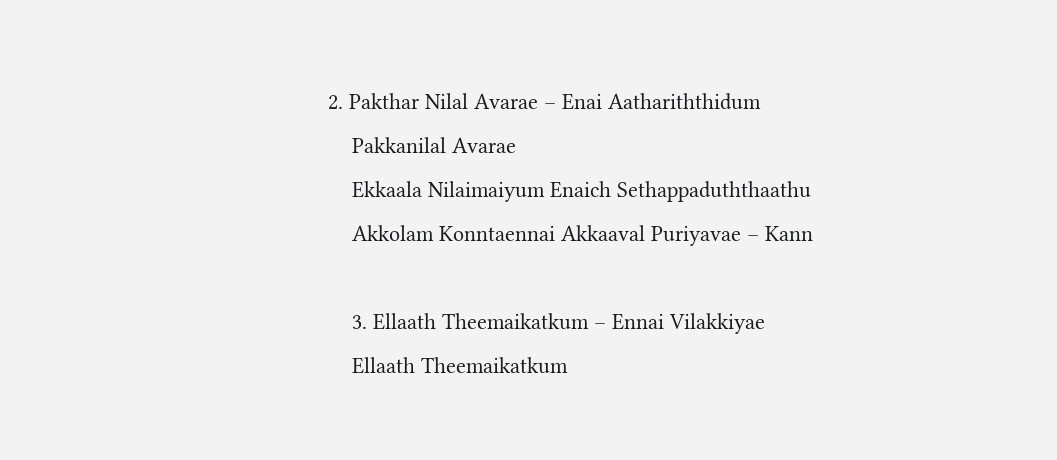2. Pakthar Nilal Avarae – Enai Aathariththidum
    Pakkanilal Avarae
    Ekkaala Nilaimaiyum Enaich Sethappaduththaathu
    Akkolam Konntaennai Akkaaval Puriyavae – Kann

    3. Ellaath Theemaikatkum – Ennai Vilakkiyae
    Ellaath Theemaikatkum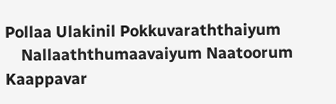Pollaa Ulakinil Pokkuvaraththaiyum
    Nallaaththumaavaiyum Naatoorum Kaappavar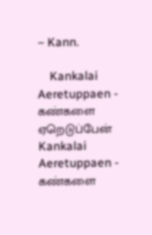– Kann.

    Kankalai Aeretuppaen - கண்களை ஏறெடுப்பேன் Kankalai Aeretuppaen - கண்களை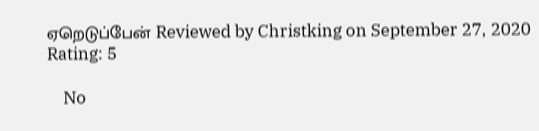ஏறெடுப்பேன் Reviewed by Christking on September 27, 2020 Rating: 5

    No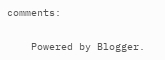comments:

    Powered by Blogger.